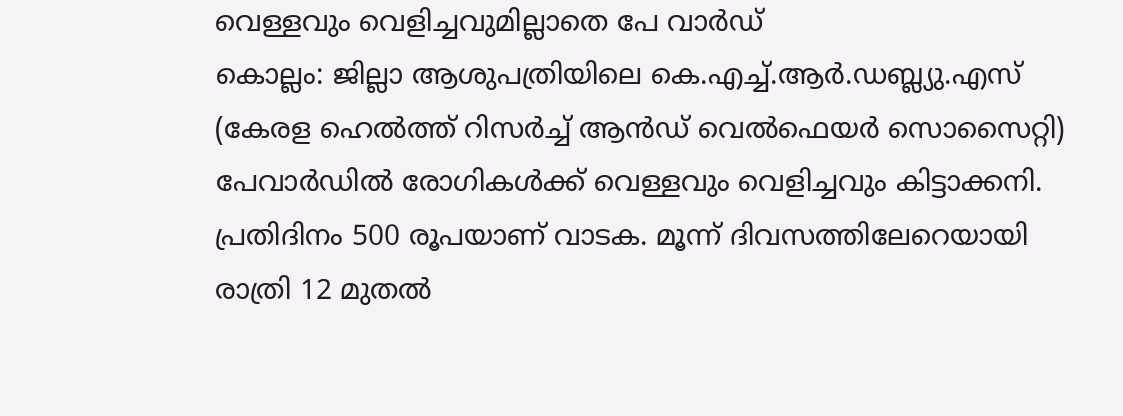വെള്ളവും വെളിച്ചവുമില്ലാതെ പേ വാർഡ്
കൊല്ലം: ജില്ലാ ആശുപത്രിയിലെ കെ.എച്ച്.ആർ.ഡബ്ല്യു.എസ് (കേരള ഹെൽത്ത് റിസർച്ച് ആൻഡ് വെൽഫെയർ സൊസൈറ്റി) പേവാർഡിൽ രോഗികൾക്ക് വെള്ളവും വെളിച്ചവും കിട്ടാക്കനി. പ്രതിദിനം 500 രൂപയാണ് വാടക. മൂന്ന് ദിവസത്തിലേറെയായി രാത്രി 12 മുതൽ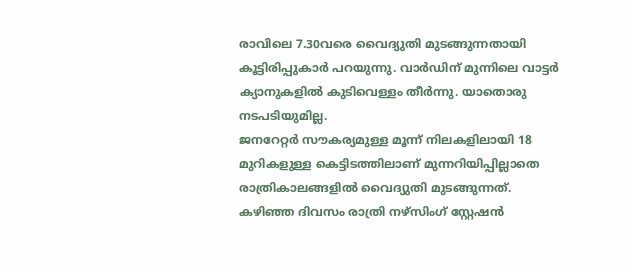രാവിലെ 7.30വരെ വൈദ്യുതി മുടങ്ങുന്നതായി കൂട്ടിരിപ്പുകാർ പറയുന്നു. വാർഡിന് മുന്നിലെ വാട്ടർ ക്യാനുകളിൽ കുടിവെള്ളം തീർന്നു. യാതൊരു നടപടിയുമില്ല.
ജനറേറ്റർ സൗകര്യമുള്ള മൂന്ന് നിലകളിലായി 18 മുറികളുള്ള കെട്ടിടത്തിലാണ് മുന്നറിയിപ്പില്ലാതെ രാത്രികാലങ്ങളിൽ വൈദ്യുതി മുടങ്ങുന്നത്. കഴിഞ്ഞ ദിവസം രാത്രി നഴ്സിംഗ് സ്റ്റേഷൻ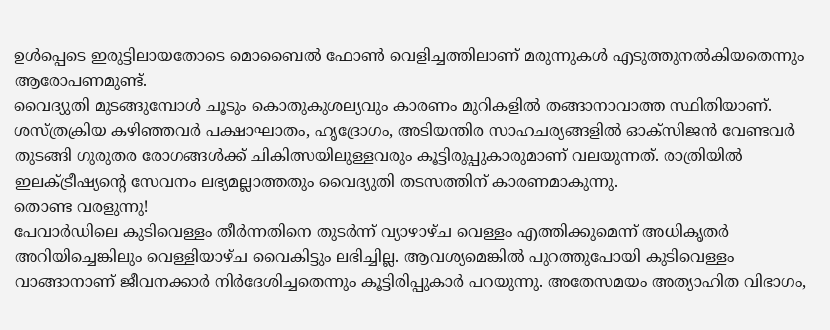ഉൾപ്പെടെ ഇരുട്ടിലായതോടെ മൊബൈൽ ഫോൺ വെളിച്ചത്തിലാണ് മരുന്നുകൾ എടുത്തുനൽകിയതെന്നും ആരോപണമുണ്ട്.
വൈദ്യുതി മുടങ്ങുമ്പോൾ ചൂടും കൊതുകുശല്യവും കാരണം മുറികളിൽ തങ്ങാനാവാത്ത സ്ഥിതിയാണ്. ശസ്ത്രക്രിയ കഴിഞ്ഞവർ പക്ഷാഘാതം, ഹൃദ്രോഗം, അടിയന്തിര സാഹചര്യങ്ങളിൽ ഓക്സിജൻ വേണ്ടവർ തുടങ്ങി ഗുരുതര രോഗങ്ങൾക്ക് ചികിത്സയിലുള്ളവരും കൂട്ടിരുപ്പുകാരുമാണ് വലയുന്നത്. രാത്രിയിൽ ഇലക്ട്രീഷ്യന്റെ സേവനം ലഭ്യമല്ലാത്തതും വൈദ്യുതി തടസത്തിന് കാരണമാകുന്നു.
തൊണ്ട വരളുന്നു!
പേവാർഡിലെ കുടിവെള്ളം തീർന്നതിനെ തുടർന്ന് വ്യാഴാഴ്ച വെള്ളം എത്തിക്കുമെന്ന് അധികൃതർ അറിയിച്ചെങ്കിലും വെള്ളിയാഴ്ച വൈകിട്ടും ലഭിച്ചില്ല. ആവശ്യമെങ്കിൽ പുറത്തുപോയി കുടിവെള്ളം വാങ്ങാനാണ് ജീവനക്കാർ നിർദേശിച്ചതെന്നും കൂട്ടിരിപ്പുകാർ പറയുന്നു. അതേസമയം അത്യാഹിത വിഭാഗം,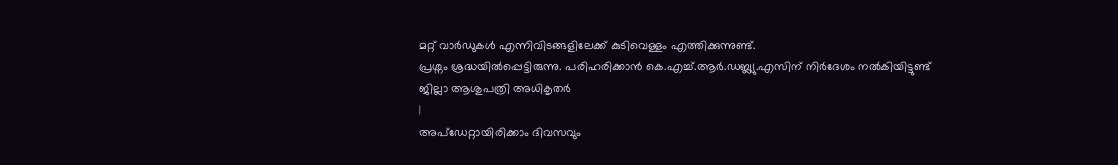മറ്റ് വാർഡുകൾ എന്നിവിടങ്ങളിലേക്ക് കുടിവെള്ളം എത്തിക്കുന്നുണ്ട്.
പ്രശ്നം ശ്രദ്ധയിൽപ്പെട്ടിരുന്നു. പരിഹരിക്കാൻ കെ.എച്ച്.ആർ.ഡബ്ല്യു.എസിന് നിർദേശം നൽകിയിട്ടുണ്ട്
ജില്ലാ ആശുപത്രി അധികൃതർ
|
അപ്ഡേറ്റായിരിക്കാം ദിവസവും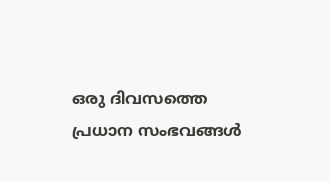ഒരു ദിവസത്തെ പ്രധാന സംഭവങ്ങൾ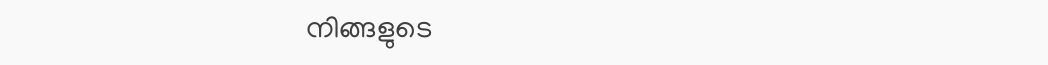നിങ്ങളുടെ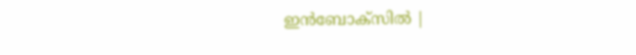ഇൻബോക്സിൽ |